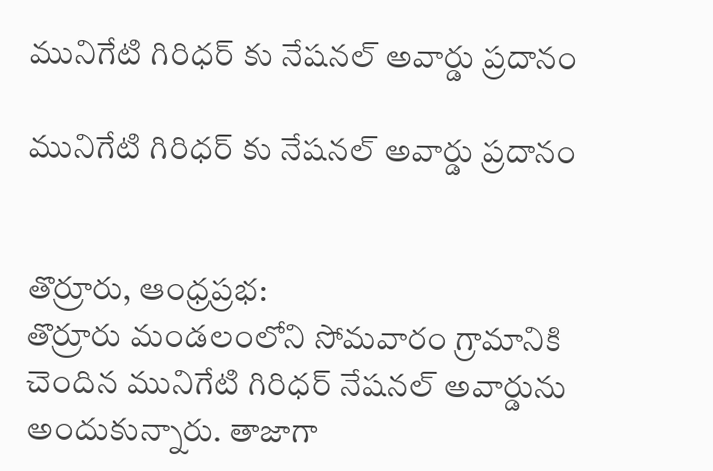మునిగేటి గిరిధర్ కు నేషనల్ అవార్డు ప్రదానం

మునిగేటి గిరిధర్ కు నేషనల్ అవార్డు ప్రదానం


తొర్రూరు, ఆంధ్రప్రభ:
తొర్రూరు మండలంలోని సోమవారం గ్రామానికి చెందిన మునిగేటి గిరిధర్ నేషనల్ అవార్డును అందుకున్నారు. తాజాగా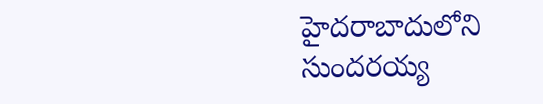హైదరాబాదులోని సుందరయ్య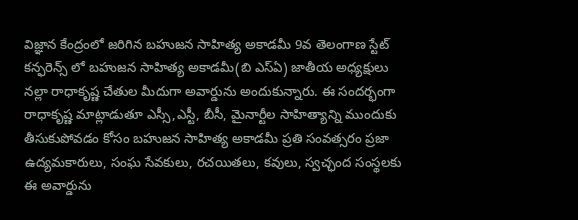విజ్ఞాన కేంద్రంలో జరిగిన బహుజన సాహిత్య అకాడమీ 9వ తెలంగాణ స్టేట్ కన్ఫరెన్స్ లో బహుజన సాహిత్య అకాడమీ(బి ఎస్ఏ) జాతీయ అధ్యక్షులు నల్లా రాధాకృష్ణ చేతుల మీదుగా అవార్డును అందుకున్నారు. ఈ సందర్భంగా రాధాకృష్ణ మాట్లాడుతూ ఎస్సీ,ఎస్టీ, బీసీ, మైనార్టీల సాహిత్యాన్ని ముందుకు తీసుకుపోవడం కోసం బహుజన సాహిత్య అకాడమీ ప్రతి సంవత్సరం ప్రజా ఉద్యమకారులు, సంఘ సేవకులు, రచయితలు, కవులు, స్వచ్ఛంద సంస్థలకు ఈ అవార్డును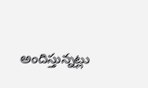అందిస్తున్నట్లు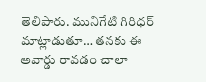తెలిపారు. మునిగేటి గిరిధర్ మాట్లాడుతూ… తనకు ఈ అవార్డు రావడం చాలా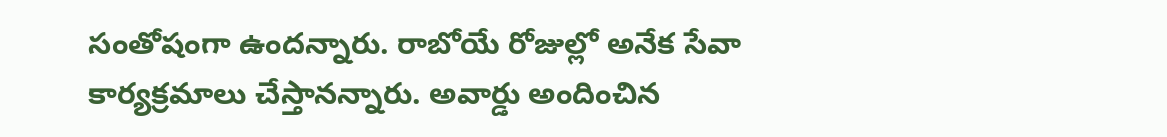సంతోషంగా ఉందన్నారు. రాబోయే రోజుల్లో అనేక సేవా కార్యక్రమాలు చేస్తానన్నారు. అవార్డు అందించిన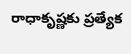రాధాకృష్ణకు ప్రత్యేక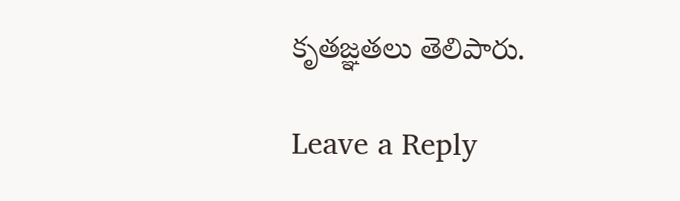కృతజ్ఞతలు తెలిపారు.

Leave a Reply